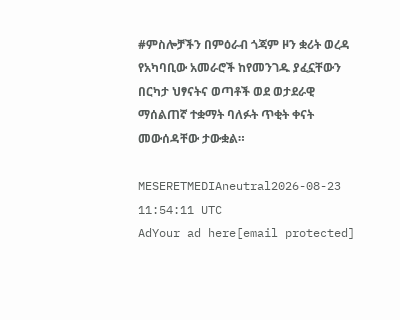#ምስሎቻችን በምዕራብ ጎጃም ዞን ቋሪት ወረዳ የአካባቢው አመራሮች ከየመንገዱ ያፈኗቸውን በርካታ ህፃናትና ወጣቶች ወደ ወታደራዊ ማሰልጠኛ ተቋማት ባለፉት ጥቂት ቀናት መውሰዳቸው ታውቋል።

MESERETMEDIAneutral2026-08-23 11:54:11 UTC
AdYour ad here[email protected]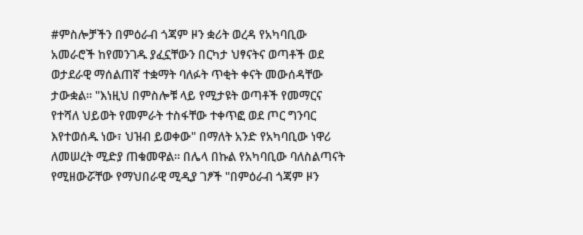#ምስሎቻችን በምዕራብ ጎጃም ዞን ቋሪት ወረዳ የአካባቢው አመራሮች ከየመንገዱ ያፈኗቸውን በርካታ ህፃናትና ወጣቶች ወደ ወታደራዊ ማሰልጠኛ ተቋማት ባለፉት ጥቂት ቀናት መውሰዳቸው ታውቋል። "እነዚህ በምስሎቹ ላይ የሚታዩት ወጣቶች የመማርና የተሻለ ህይወት የመምራት ተስፋቸው ተቀጥፎ ወደ ጦር ግንባር እየተወሰዱ ነው፣ ህዝብ ይወቀው" በማለት አንድ የአካባቢው ነዋሪ ለመሠረት ሚድያ ጠቁመዋል። በሌላ በኩል የአካባቢው ባለስልጣናት የሚዘውሯቸው የማህበራዊ ሚዲያ ገፆች "በምዕራብ ጎጃም ዞን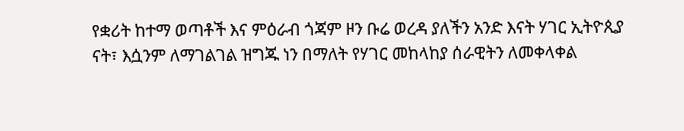የቋሪት ከተማ ወጣቶች እና ምዕራብ ጎጃም ዞን ቡሬ ወረዳ ያለችን አንድ እናት ሃገር ኢትዮጲያ ናት፣ እሷንም ለማገልገል ዝግጁ ነን በማለት የሃገር መከላከያ ሰራዊትን ለመቀላቀል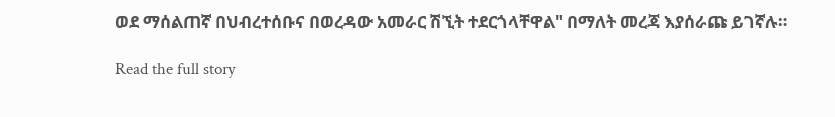ወደ ማሰልጠኛ በህብረተሰቡና በወረዳው አመራር ሽኚት ተደርጎላቸዋል" በማለት መረጃ እያሰራጩ ይገኛሉ።

Read the full story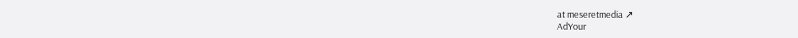at meseretmedia ↗
AdYour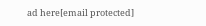ad here[email protected]